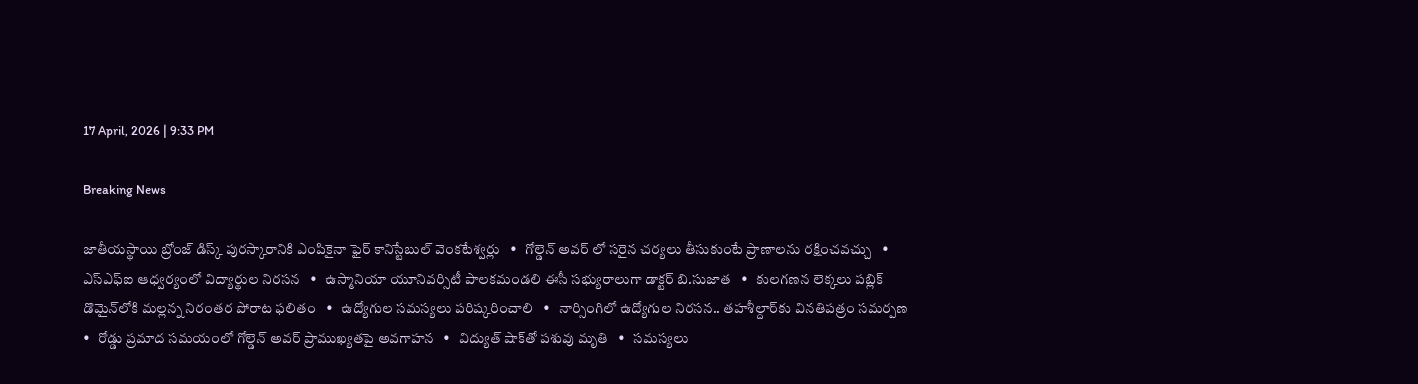17 April, 2026 | 9:33 PM

Breaking News

జాతీయస్థాయి బ్రోంజ్ డిస్క్ పురస్కారానికి ఎంపికైనా ఫైర్ కానిస్టేబుల్ వెంకటేశ్వర్లు   •   గోల్డెన్ అవర్ లో సరైన చర్యలు తీసుకుంటే ప్రాణాలను రక్షించవచ్చు   •   ఎస్ఎఫ్ఐ ఆధ్వర్యంలో విద్యార్థుల నిరసన   •   ఉస్మానియా యూనివర్సిటీ పాలకమండలి ఈసీ సభ్యురాలుగా డాక్టర్ బి.సుజాత   •   కులగణన లెక్కలు పబ్లిక్ డొమైన్‌లోకి మల్లన్న నిరంతర పోరాట ఫలితం   •   ఉద్యోగుల సమస్యలు పరిష్కరించాలి   •   నార్సింగిలో ఉద్యోగుల నిరసన.. తహశీల్దార్‌కు వినతిపత్రం సమర్పణ   •   రోడ్డు ప్రమాద సమయంలో గోల్డెన్ అవర్ ప్రాముఖ్యతపై అవగాహన   •   విద్యుత్ షాక్‌తో పశువు మృతి   •   సమస్యలు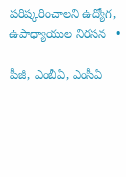పరిష్కరించాలని ఉద్యోగ, ఉపాధ్యాయుల నిరసన   •

పీజీ, ఎంబీఏ, ఎంసీఏ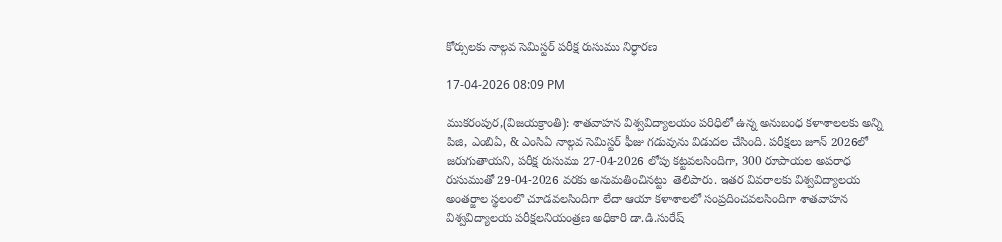కోర్సులకు నాల్గవ సెమిస్టర్ పరీక్ష రుసుము నిర్ధారణ

17-04-2026 08:09 PM

ముకరంపుర,(విజయక్రాంతి): శాతవాహన విశ్వవిద్యాలయం పరిధిలో ఉన్న అనుబంధ కళాశాలలకు అన్ని పిజి, ఎంబిఏ, & ఎంసిఏ నాల్గవ సెమిస్టర్ ఫీజు గడువును విడుదల చేసింది. పరీక్షలు జూన్ 2026లో జరుగుతాయని, పరీక్ష రుసుము 27-04-2026 లోపు కట్టవలసిందిగా, 300 రూపాయల అపరాధ రుసుముతో 29-04-2026 వరకు అనుమతించినట్టు  తెలిపారు. ఇతర వివరాలకు విశ్వవిద్యాలయ అంతర్జాల స్థలంలొ చూడవలసిందిగా లేదా ఆయా కళాశాలలో సంప్రదించవలసిందిగా శాతవాహన విశ్వవిద్యాలయ పరీక్షలనియంత్రణ అధికారి డా.డి.సురేష్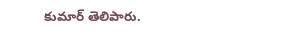కుమార్ తెలిపారు.